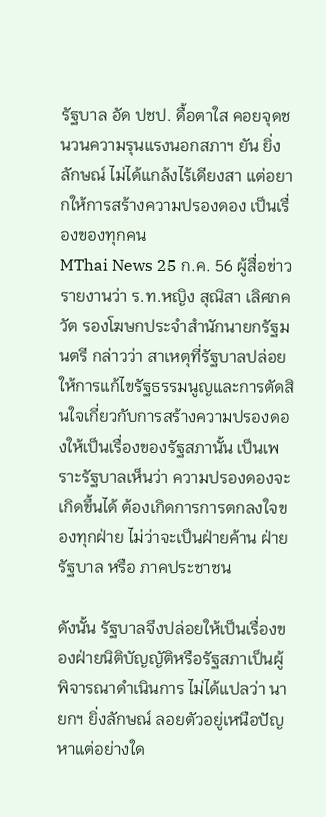รัฐบาล อัด ปชป. ดื้อตาใส คอยจุดชนวนความรุนแรงนอกสภาฯ ยัน ยิ่งลักษณ์ ไม่ได้แกล้งไร้เดียงสา แต่อยากให้การสร้างความปรองดอง เป็นเรื่องของทุกคน
MThai News 25 ก.ค. 56 ผู้สื่อข่าวรายงานว่า ร.ท.หญิง สุณิสา เลิศภควัต รองโฆษกประจำสำนักนายกรัฐมนตรี กล่าวว่า สาเหตุที่รัฐบาลปล่อยให้การแก้ไขรัฐธรรมนูญและการตัดสินใจเกี่ยวกับการสร้างความปรองดองให้เป็นเรื่องของรัฐสภานั้น เป็นเพราะรัฐบาลเห็นว่า ความปรองดองจะเกิดขึ้นได้ ต้องเกิดการการตกลงใจของทุกฝ่าย ไม่ว่าจะเป็นฝ่ายค้าน ฝ่ายรัฐบาล หรือ ภาคประชาชน

ดังนั้น รัฐบาลจึงปล่อยให้เป็นเรื่องของฝ่ายนิติบัญญัติหรือรัฐสภาเป็นผู้พิจารณาดำเนินการ ไม่ได้แปลว่า นายกฯ ยิ่งลักษณ์ ลอยตัวอยู่เหนือปัญหาแต่อย่างใด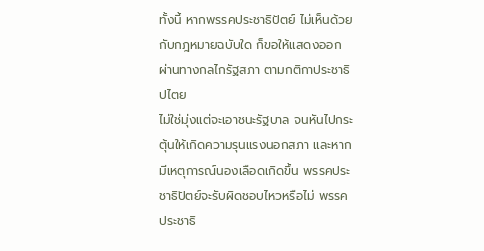ทั้งนี้ หากพรรคประชาธิปัตย์ ไม่เห็นด้วยกับกฎหมายฉบับใด ก็ขอให้แสดงออกผ่านทางกลไกรัฐสภา ตามกติกาประชาธิปไตย
ไม่ใช่มุ่งแต่จะเอาชนะรัฐบาล จนหันไปกระตุ้นให้เกิดความรุนแรงนอกสภา และหากมีเหตุการณ์นองเลือดเกิดขึ้น พรรคประชาธิปัตย์จะรับผิดชอบไหวหรือไม่ พรรคประชาธิ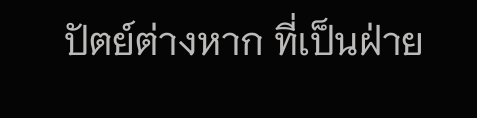ปัตย์ต่างหาก ที่เป็นฝ่าย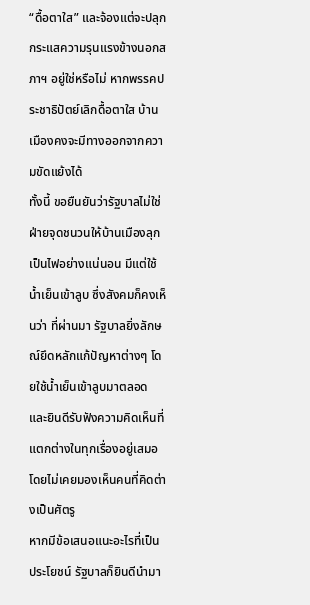“ดื้อตาใส” และจ้องแต่จะปลุกกระแสความรุนแรงข้างนอกสภาฯ อยู่ใช่หรือไม่ หากพรรคประชาธิปัตย์เลิกดื้อตาใส บ้านเมืองคงจะมีทางออกจากความขัดแย้งได้
ทั้งนี้ ขอยืนยันว่ารัฐบาลไม่ใช่ฝ่ายจุดชนวนให้บ้านเมืองลุกเป็นไฟอย่างแน่นอน มีแต่ใช้น้ำเย็นเข้าลูบ ซึ่งสังคมก็คงเห็นว่า ที่ผ่านมา รัฐบาลยิ่งลักษณ์ยึดหลักแก้ปัญหาต่างๆ โดยใช้น้ำเย็นเข้าลูบมาตลอด และยินดีรับฟังความคิดเห็นที่แตกต่างในทุกเรื่องอยู่เสมอ โดยไม่เคยมองเห็นคนที่คิดต่างเป็นศัตรู
หากมีข้อเสนอแนะอะไรที่เป็นประโยชน์ รัฐบาลก็ยินดีนำมา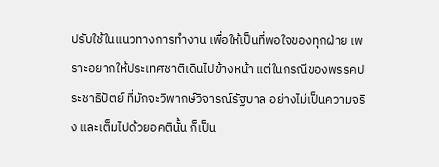ปรับใช้ในแนวทางการทำงาน เพื่อให้เป็นที่พอใจของทุกฝ่าย เพราะอยากให้ประเทศชาติเดินไปข้างหน้า แต่ในกรณีของพรรคประชาธิปัตย์ ที่มักจะวิพากษ์วิจารณ์รัฐบาล อย่างไม่เป็นความจริง และเต็มไปด้วยอคตินั้น ก็เป็น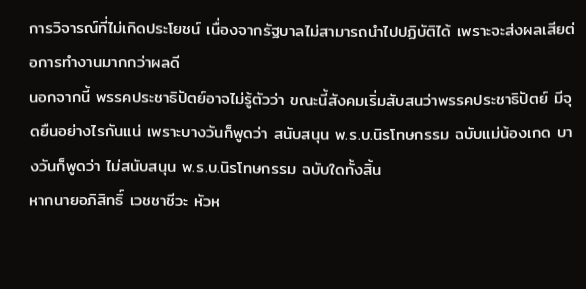การวิจารณ์ที่ไม่เกิดประโยชน์ เนื่องจากรัฐบาลไม่สามารถนำไปปฏิบัติได้ เพราะจะส่งผลเสียต่อการทำงานมากกว่าผลดี
นอกจากนี้ พรรคประชาธิปัตย์อาจไม่รู้ตัวว่า ขณะนี้สังคมเริ่มสับสนว่าพรรคประชาธิปัตย์ มีจุดยืนอย่างไรกันแน่ เพราะบางวันก็พูดว่า สนับสนุน พ.ร.บ.นิรโทษกรรม ฉบับแม่น้องเกด บางวันก็พูดว่า ไม่สนับสนุน พ.ร.บ.นิรโทษกรรม ฉบับใดทั้งสิ้น
หากนายอภิสิทธิ์ เวชชาชีวะ หัวห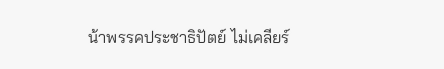น้าพรรคประชาธิปัตย์ ไม่เคลียร์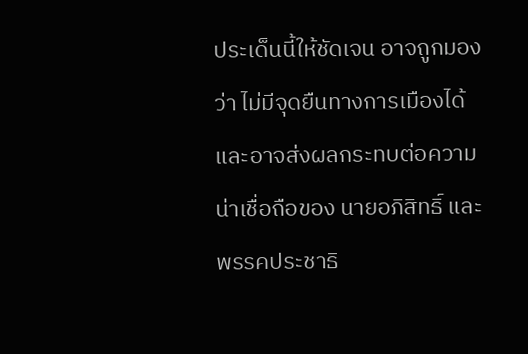ประเด็นนี้ให้ชัดเจน อาจถูกมองว่า ไม่มีจุดยืนทางการเมืองได้ และอาจส่งผลกระทบต่อความน่าเชื่อถือของ นายอภิสิทธิ์ และ พรรคประชาธิ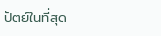ปัตย์ในที่สุด